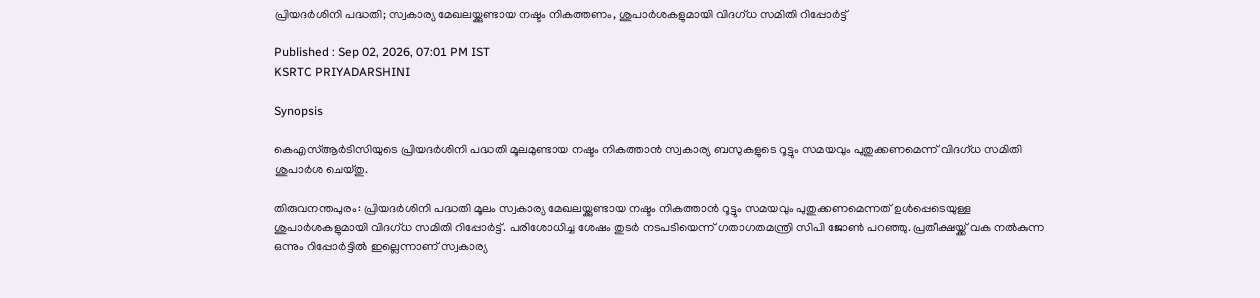പ്രിയദര്‍ശിനി പദ്ധതി; സ്വകാര്യ മേഖലയ്ക്കുണ്ടായ നഷ്ടം നികത്തണം, ശുപാര്‍ശകളുമായി വിദഗ്ധ സമിതി റിപ്പോര്‍ട്ട്

Published : Sep 02, 2026, 07:01 PM IST
KSRTC PRIYADARSHINI

Synopsis

കെഎസ്ആർടിസിയുടെ പ്രിയദർശിനി പദ്ധതി മൂലമുണ്ടായ നഷ്ടം നികത്താൻ സ്വകാര്യ ബസുകളുടെ റൂട്ടും സമയവും പുതുക്കണമെന്ന് വിദഗ്ധ സമിതി ശുപാർശ ചെയ്തു.

തിരുവനന്തപുരം: പ്രിയദര്‍ശിനി പദ്ധതി മൂലം സ്വകാര്യ മേഖലയ്ക്കുണ്ടായ നഷ്ടം നികത്താൻ റൂട്ടും സമയവും പുതുക്കണമെന്നത് ഉള്‍പ്പെടെയുള്ള ശുപാര്‍ശകളുമായി വിദഗ്ധ സമിതി റിപ്പോര്‍ട്ട്. പരിശോധിച്ച ശേഷം തുടര്‍ നടപടിയെന്ന് ഗതാഗതമന്ത്രി സിപി ജോണ്‍ പറഞ്ഞു. പ്രതീക്ഷയ്ക്ക് വക നൽകുന്ന ഒന്നും റിപ്പോര്‍ട്ടിൽ ഇല്ലെന്നാണ് സ്വകാര്യ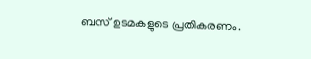ബസ് ഉടമകളുടെ പ്രതികരണം.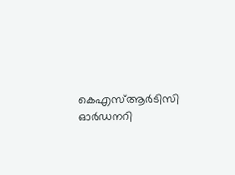കെഎസ്ആര്‍ടിസി ഓര്‍ഡനറി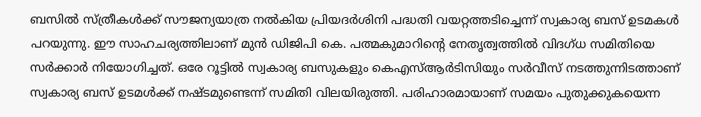ബസിൽ സ്ത്രീകള്‍ക്ക് സൗജന്യയാത്ര നൽകിയ പ്രിയദര്‍ശിനി പദ്ധതി വയറ്റത്തടിച്ചെന്ന് സ്വകാര്യ ബസ് ഉടമകള്‍ പറയുന്നു. ഈ സാഹചര്യത്തിലാണ് മുന്‍ ഡിജിപി കെ. പത്മകുമാറിന്‍റെ നേതൃത്വത്തിൽ വിദഗ്ധ സമിതിയെ സര്‍ക്കാര്‍ നിയോഗിച്ചത്. ഒരേ റൂട്ടിൽ സ്വകാര്യ ബസുകളും കെഎസ്ആര്‍ടിസിയും സര്‍വീസ് നടത്തുന്നിടത്താണ് സ്വകാര്യ ബസ് ഉടമള്‍ക്ക് നഷ്ടമുണ്ടെന്ന് സമിതി വിലയിരുത്തി. പരിഹാരമായാണ് സമയം പുതുക്കുകയെന്ന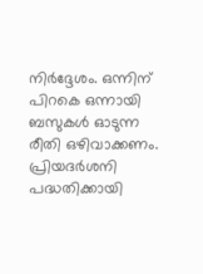നിര്‍ദ്ദേശം. ഒന്നിന് പിറകെ ഒന്നായി ബസുകള്‍ ഓടുന്ന രീതി ഒഴിവാക്കണം. പ്രിയദര്‍ശനി പദ്ധതിക്കായി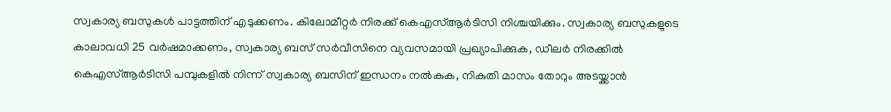സ്വകാര്യ ബസുകള്‍ പാട്ടത്തിന് എടുക്കണം‌. കിലോമീറ്റര്‍ നിരക്ക് കെഎസ്ആര്‍ടിസി നിശ്ചയിക്കും. സ്വകാര്യ ബസുകളുടെ കാലാവധി 25 വര്‍ഷമാക്കണം, സ്വകാര്യ ബസ് സര്‍വീസിനെ വ്യവസമായി പ്രഖ്യാപിക്കുക, ഡീലര്‍ നിരക്കിൽ കെഎസ്ആര്‍ടിസി പമ്പുകളിൽ നിന്ന് സ്വകാര്യ ബസിന് ഇന്ധനം നൽകുക, നികുതി മാസം തോറും അടയ്ക്കാൻ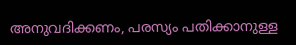അനുവദിക്കണം, പരസ്യം പതിക്കാനുള്ള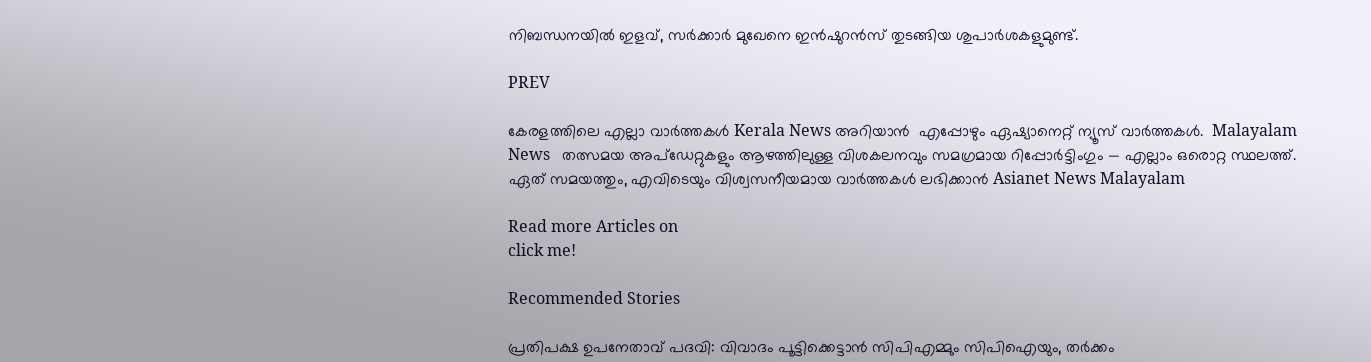നിബന്ധനയിൽ ഇളവ്‌, സര്‍ക്കാര്‍ മുഖേനെ ഇന്‍ഷുറന്‍സ് തുടങ്ങിയ ശുപാര്‍ശകളുമുണ്ട്.

PREV

കേരളത്തിലെ എല്ലാ വാർത്തകൾ Kerala News അറിയാൻ  എപ്പോഴും ഏഷ്യാനെറ്റ് ന്യൂസ് വാർത്തകൾ.  Malayalam News   തത്സമയ അപ്‌ഡേറ്റുകളും ആഴത്തിലുള്ള വിശകലനവും സമഗ്രമായ റിപ്പോർട്ടിംഗും — എല്ലാം ഒരൊറ്റ സ്ഥലത്ത്. ഏത് സമയത്തും, എവിടെയും വിശ്വസനീയമായ വാർത്തകൾ ലഭിക്കാൻ Asianet News Malayalam

Read more Articles on
click me!

Recommended Stories

പ്രതിപക്ഷ ഉപനേതാവ് പദവി: വിവാദം പൂട്ടിക്കെട്ടാൻ സിപിഎമ്മും സിപിഐയും, തർക്കം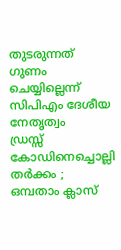തുടരുന്നത് ഗുണം ചെയ്യില്ലെന്ന് സിപിഎം ദേശീയ നേതൃത്വം
ഡ്രസ്സ് കോഡിനെച്ചൊല്ലി തർക്കം ; ഒമ്പതാം ക്ലാസ്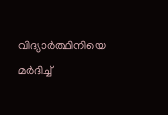വിദ്യാർത്ഥിനിയെ മർദിച്ച്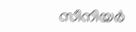സീനിയര്‍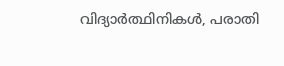വിദ്യാര്‍ത്ഥിനികൾ, പരാതി